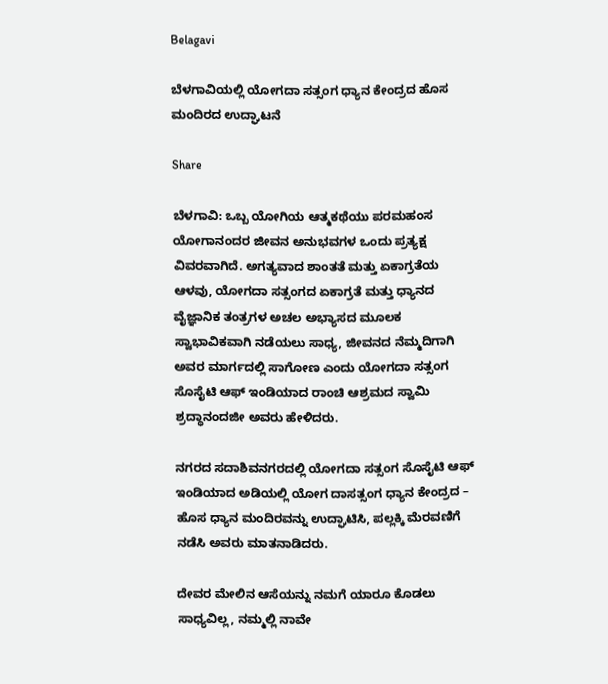Belagavi

ಬೆಳಗಾವಿಯಲ್ಲಿ ಯೋಗದಾ ಸತ್ಸಂಗ ಧ್ಯಾನ ಕೇಂದ್ರದ ಹೊಸ ಮಂದಿರದ ಉದ್ಘಾಟನೆ

Share

ಬೆಳಗಾವಿ: ಒಬ್ಬ ಯೋಗಿಯ ಆತ್ಮಕಥೆಯು ಪರಮಹಂಸ ಯೋಗಾನಂದರ ಜೀವನ ಅನುಭವಗಳ ಒಂದು ಪ್ರತ್ಯಕ್ಷ ವಿವರವಾಗಿದೆ. ಅಗತ್ಯವಾದ ಶಾಂತತೆ ಮತ್ತು ಏಕಾಗ್ರತೆಯ ಆಳವು, ಯೋಗದಾ ಸತ್ಸಂಗದ ಏಕಾಗ್ರತೆ ಮತ್ತು ಧ್ಯಾನದ ವೈಜ್ಞಾನಿಕ ತಂತ್ರಗಳ ಅಚಲ ಅಭ್ಯಾಸದ ಮೂಲಕ ಸ್ವಾಭಾವಿಕವಾಗಿ ನಡೆಯಲು ಸಾಧ್ಯ, ಜೀವನದ ನೆಮ್ಮದಿಗಾಗಿ ಅವರ ಮಾರ್ಗದಲ್ಲಿ ಸಾಗೋಣ ಎಂದು ಯೋಗದಾ ಸತ್ಸಂಗ ಸೊಸೈಟಿ ಆಫ್ ಇಂಡಿಯಾದ ರಾಂಚಿ ಆಶ್ರಮದ ಸ್ವಾಮಿ ಶ್ರದ್ಧಾನಂದಜೀ ಅವರು ಹೇಳಿದರು.

ನಗರದ ಸದಾಶಿವನಗರದಲ್ಲಿ ಯೋಗದಾ ಸತ್ಸಂಗ ಸೊಸೈಟಿ ಆಫ್ ಇಂಡಿಯಾದ ಅಡಿಯಲ್ಲಿ ಯೋಗ ದಾಸತ್ಸಂಗ ಧ್ಯಾನ ಕೇಂದ್ರದ – ಹೊಸ ಧ್ಯಾನ ಮಂದಿರವನ್ನು ಉದ್ಘಾಟಿಸಿ, ಪಲ್ಲಕ್ಕಿ ಮೆರವಣಿಗೆ ನಡೆಸಿ ಅವರು ಮಾತನಾಡಿದರು.

ದೇವರ ಮೇಲಿನ ಆಸೆಯನ್ನು ನಮಗೆ ಯಾರೂ ಕೊಡಲು ಸಾಧ್ಯವಿಲ್ಲ, ನಮ್ಮಲ್ಲಿ ನಾವೇ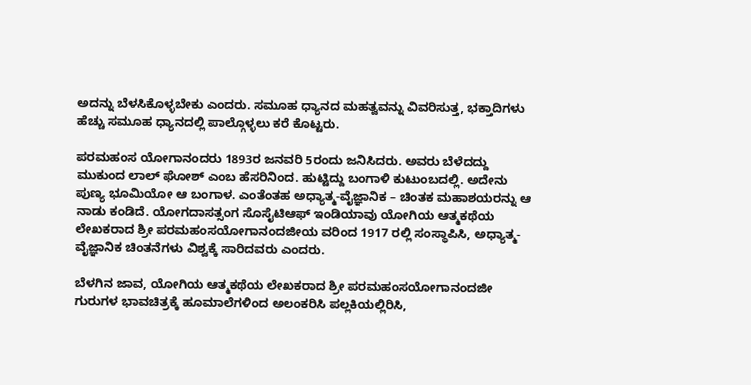ಅದನ್ನು ಬೆಳಸಿಕೊಳ್ಳಬೇಕು ಎಂದರು. ಸಮೂಹ ಧ್ಯಾನದ ಮಹತ್ವವನ್ನು ವಿವರಿಸುತ್ತ, ಭಕ್ತಾದಿಗಳು ಹೆಚ್ಚು ಸಮೂಹ ಧ್ಯಾನದಲ್ಲಿ ಪಾಲ್ಗೊಳ್ಳಲು ಕರೆ ಕೊಟ್ಟರು.

ಪರಮಹಂಸ ಯೋಗಾನಂದರು 1893ರ ಜನವರಿ 5ರಂದು ಜನಿಸಿದರು. ಅವರು ಬೆಳೆದದ್ದು ಮುಕುಂದ ಲಾಲ್ ಘೋಶ್ ಎಂಬ ಹೆಸರಿನಿಂದ. ಹುಟ್ಟಿದ್ದು ಬಂಗಾಳಿ ಕುಟುಂಬದಲ್ಲಿ. ಅದೇನು ಪುಣ್ಯ ಭೂಮಿಯೋ ಆ ಬಂಗಾಳ. ಎಂತೆಂತಹ ಅಧ್ಯಾತ್ಮ-ವೈಜ್ಞಾನಿಕ – ಚಿಂತಕ ಮಹಾಶಯರನ್ನು ಆ ನಾಡು ಕಂಡಿದೆ. ಯೋಗದಾಸತ್ಸಂಗ ಸೊಸೈಟಿಆಫ್ ಇಂಡಿಯಾವು ಯೋಗಿಯ ಆತ್ಮಕಥೆಯ ಲೇಖಕರಾದ ಶ್ರೀ ಪರಮಹಂಸಯೋಗಾನಂದಜೀಯ ವರಿಂದ 1917 ರಲ್ಲಿ ಸಂಸ್ಥಾಪಿಸಿ, ಅಧ್ಯಾತ್ಮ-ವೈಜ್ಞಾನಿಕ ಚಿಂತನೆಗಳು ವಿಶ್ವಕ್ಕೆ ಸಾರಿದವರು ಎಂದರು.

ಬೆಳಗಿನ ಜಾವ, ಯೋಗಿಯ ಆತ್ಮಕಥೆಯ ಲೇಖಕರಾದ ಶ್ರೀ ಪರಮಹಂಸಯೋಗಾನಂದಜೀ ಗುರುಗಳ ಭಾವಚಿತ್ರಕ್ಕೆ ಹೂಮಾಲೆಗಳಿಂದ ಅಲಂಕರಿಸಿ ಪಲ್ಲಕಿಯಲ್ಲಿರಿಸಿ,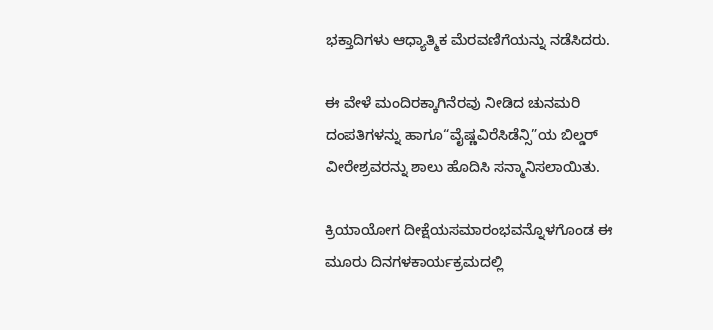ಭಕ್ತಾದಿಗಳು ಆಧ್ಯಾತ್ಮಿಕ ಮೆರವಣಿಗೆಯನ್ನು ನಡೆಸಿದರು.

ಈ ವೇಳೆ ಮಂದಿರಕ್ಕಾಗಿನೆರವು ನೀಡಿದ ಚುನಮರಿ ದಂಪತಿಗಳನ್ನು ಹಾಗೂ“ವೈಷ್ಣವಿರೆಸಿಡೆನ್ಸಿ”ಯ ಬಿಲ್ಡರ್ ವೀರೇಶ್ರವರನ್ನು ಶಾಲು ಹೊದಿಸಿ ಸನ್ಮಾನಿಸಲಾಯಿತು.

ಕ್ರಿಯಾಯೋಗ ದೀಕ್ಷೆಯಸಮಾರಂಭವನ್ನೊಳಗೊಂಡ ಈ ಮೂರು ದಿನಗಳಕಾರ್ಯಕ್ರಮದಲ್ಲಿ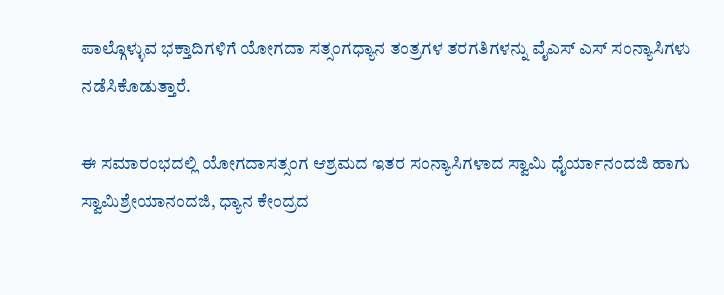ಪಾಲ್ಗೊಳ್ಳುವ ಭಕ್ತಾದಿಗಳಿಗೆ ಯೋಗದಾ ಸತ್ಸಂಗಧ್ಯಾನ ತಂತ್ರಗಳ ತರಗತಿಗಳನ್ನು ವೈಎಸ್ ಎಸ್ ಸಂನ್ಯಾಸಿಗಳು ನಡೆಸಿಕೊಡುತ್ತಾರೆ.

ಈ ಸಮಾರಂಭದಲ್ಲಿ ಯೋಗದಾಸತ್ಸಂಗ ಆಶ್ರಮದ ಇತರ ಸಂನ್ಯಾಸಿಗಳಾದ ಸ್ವಾಮಿ ಧೈರ್ಯಾನಂದಜಿ ಹಾಗು ಸ್ವಾಮಿಶ್ರೇಯಾನಂದಜಿ, ಧ್ಯಾನ ಕೇಂದ್ರದ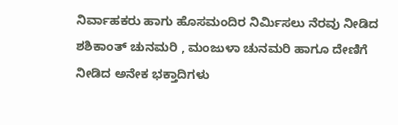ನಿರ್ವಾಹಕರು ಹಾಗು ಹೊಸಮಂದಿರ ನಿರ್ಮಿಸಲು ನೆರವು ನೀಡಿದ ಶಶಿಕಾಂತ್ ಚುನಮರಿ , ಮಂಜುಳಾ ಚುನಮರಿ ಹಾಗೂ ದೇಣಿಗೆ ನೀಡಿದ ಅನೇಕ ಭಕ್ತಾದಿಗಳು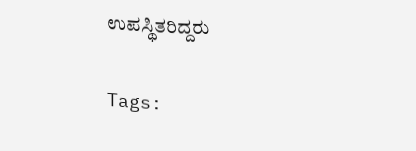ಉಪಸ್ಥಿತರಿದ್ದರು

Tags: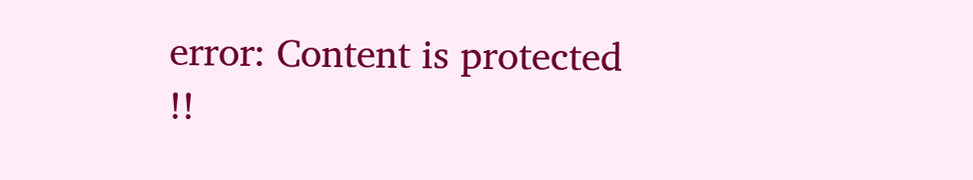error: Content is protected !!